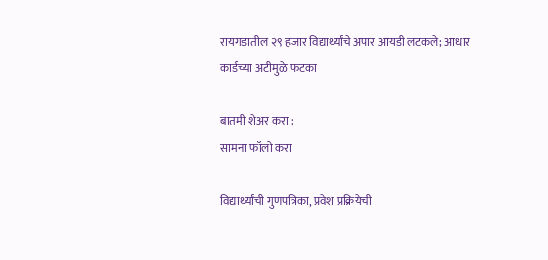रायगडातील २९ हजार विद्यार्थ्यांचे अपार आयडी लटकले; आधार कार्डच्या अटीमुळे फटका

बातमी शेअर करा :
सामना फॉलो करा

विद्यार्थ्यांची गुणपत्रिका, प्रवेश प्रक्रियेची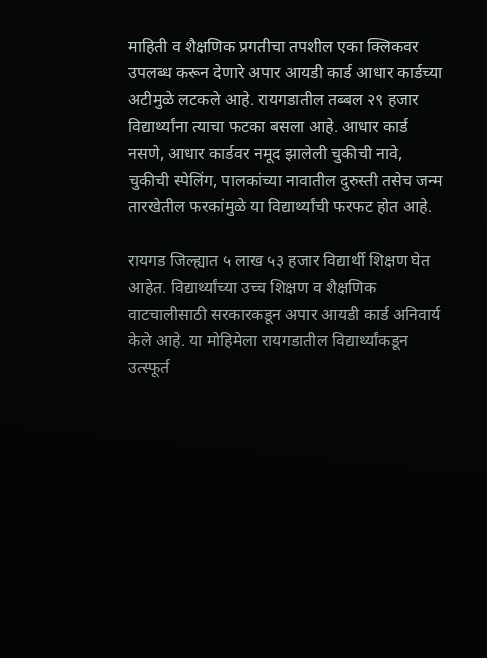माहिती व शैक्षणिक प्रगतीचा तपशील एका क्लिकवर उपलब्ध करून देणारे अपार आयडी कार्ड आधार कार्डच्या अटीमुळे लटकले आहे. रायगडातील तब्बल २९ हजार विद्यार्थ्यांना त्याचा फटका बसला आहे. आधार कार्ड नसणे, आधार कार्डवर नमूद झालेली चुकीची नावे, चुकीची स्पेलिंग, पालकांच्या नावातील दुरुस्ती तसेच जन्म तारखेतील फरकांमुळे या विद्यार्थ्यांची फरफट होत आहे.

रायगड जिल्ह्यात ५ लाख ५३ हजार विद्यार्थी शिक्षण घेत आहेत. विद्यार्थ्यांच्या उच्च शिक्षण व शैक्षणिक वाटचालीसाठी सरकारकडून अपार आयडी कार्ड अनिवार्य केले आहे. या मोहिमेला रायगडातील विद्यार्थ्यांकडून उत्स्फूर्त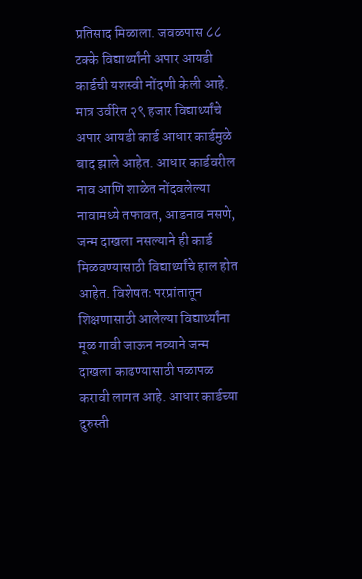प्रतिसाद मिळाला. जवळपास ८८ टक्के विद्यार्थ्यांनी अपार आयडी कार्डची यशस्वी नोंदणी केली आहे. मात्र उर्वरित २९ हजार विद्यार्थ्यांचे अपार आयडी कार्ड आधार कार्डमुळे बाद झाले आहेत. आधार कार्डवरील नाव आणि शाळेत नोंदवलेल्या नावामध्ये तफावत, आडनाव नसणे, जन्म दाखला नसल्याने ही कार्ड मिळवण्यासाठी विद्यार्थ्यांचे हाल होत आहेत. विशेषतः परप्रांतातून शिक्षणासाठी आलेल्या विद्यार्थ्यांना मूळ गावी जाऊन नव्याने जन्म दाखला काढण्यासाठी पळापळ करावी लागत आहे. आधार कार्डच्या दुरुस्ती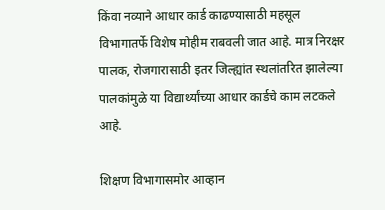किंवा नव्याने आधार कार्ड काढण्यासाठी महसूल विभागातर्फे विशेष मोहीम राबवली जात आहे. मात्र निरक्षर पालक, रोजगारासाठी इतर जिल्ह्यांत स्थलांतरित झालेल्या पालकांमुळे या विद्यार्थ्यांच्या आधार कार्डचे काम लटकले आहे.

शिक्षण विभागासमोर आव्हान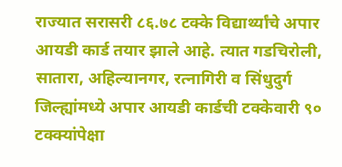राज्यात सरासरी ८६.७८ टक्के विद्यार्थ्यांचे अपार आयडी कार्ड तयार झाले आहे. त्यात गडचिरोली, सातारा, अहिल्यानगर, रत्नागिरी व सिंधुदुर्ग जिल्ह्यांमध्ये अपार आयडी कार्डची टक्केवारी ९० टक्क्यांपेक्षा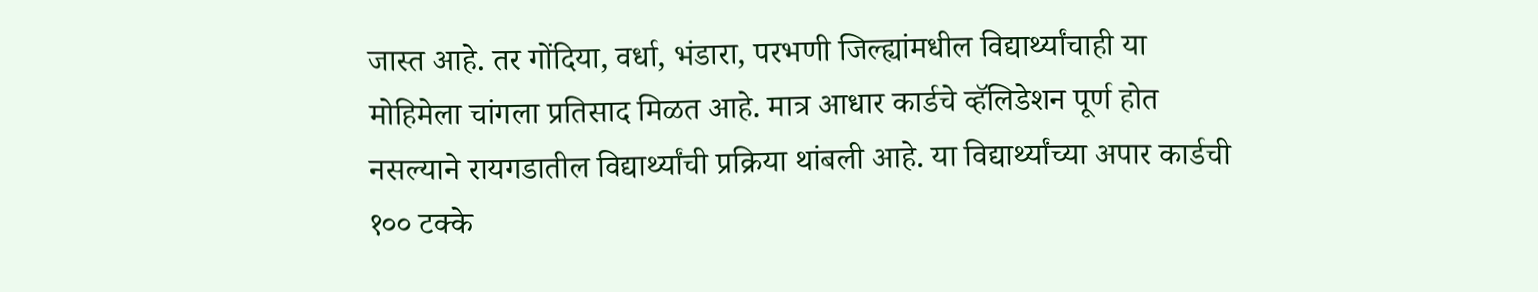जास्त आहे. तर गोंदिया, वर्धा, भंडारा, परभणी जिल्ह्यांमधील विद्यार्थ्यांचाही या मोहिमेला चांगला प्रतिसाद मिळत आहे. मात्र आधार कार्डचे व्हॅलिडेशन पूर्ण होत नसल्याने रायगडातील विद्यार्थ्यांची प्रक्रिया थांबली आहे. या विद्यार्थ्यांच्या अपार कार्डची १०० टक्के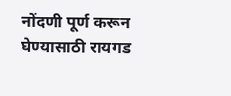नोंदणी पूर्ण करून घेण्यासाठी रायगड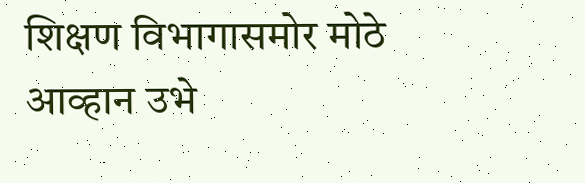शिक्षण विभागासमोर मोठे आव्हान उभे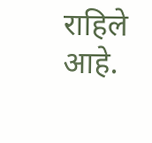राहिले आहे.